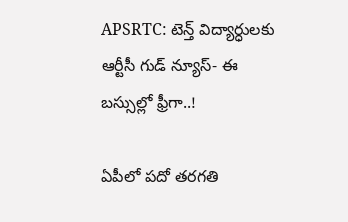APSRTC: టెన్త్ విద్యార్ధులకు ఆర్టీసీ గుడ్ న్యూస్- ఈ బస్సుల్లో ఫ్రీగా..!

ఏపీలో పదో తరగతి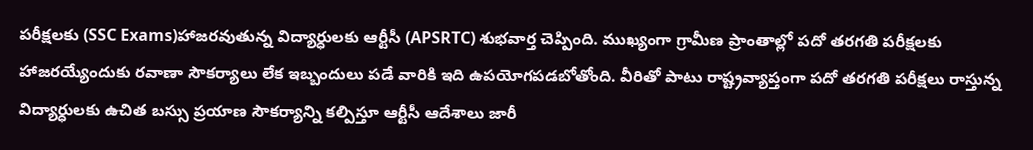పరీక్షలకు (SSC Exams)హాజరవుతున్న విద్యార్ధులకు ఆర్టీసీ (APSRTC) శుభవార్త చెప్పింది. ముఖ్యంగా గ్రామీణ ప్రాంతాల్లో పదో తరగతి పరీక్షలకు హాజరయ్యేందుకు రవాణా సౌకర్యాలు లేక ఇబ్బందులు పడే వారికి ఇది ఉపయోగపడబోతోంది. వీరితో పాటు రాష్ట్రవ్యాప్తంగా పదో తరగతి పరీక్షలు రాస్తున్న విద్యార్ధులకు ఉచిత బస్సు ప్రయాణ సౌకర్యాన్ని కల్పిస్తూ ఆర్టీసీ ఆదేశాలు జారీ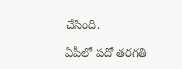చేసింది.

ఏపీలో పదో తరగతి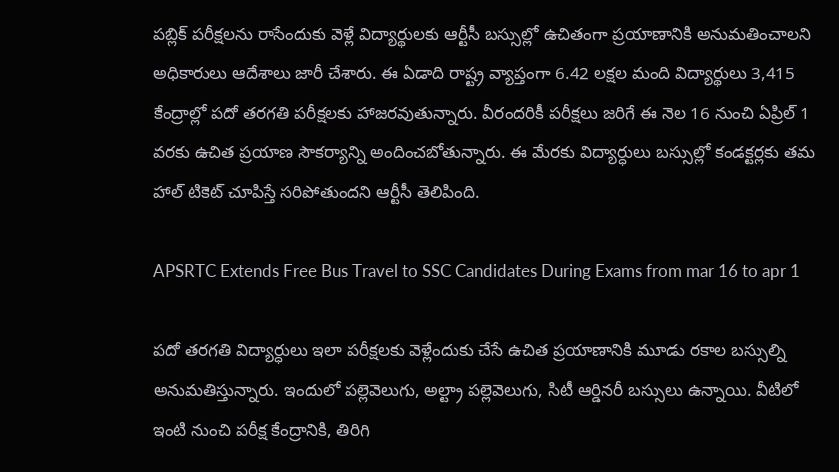పబ్లిక్ పరీక్షలను రాసేందుకు వెళ్లే విద్యార్థులకు ఆర్టీసీ బస్సుల్లో ఉచితంగా ప్రయాణానికి అనుమతించాలని
అధికారులు ఆదేశాలు జారీ చేశారు. ఈ ఏడాది రాష్ట్ర వ్యాప్తంగా 6.42 లక్షల మంది విద్యార్థులు 3,415 కేంద్రాల్లో పదో తరగతి పరీక్షలకు హాజరవుతున్నారు. వీరందరికీ పరీక్షలు జరిగే ఈ నెల 16 నుంచి ఏప్రిల్ 1 వరకు ఉచిత ప్రయాణ సౌకర్యాన్ని అందించబోతున్నారు. ఈ మేరకు విద్యార్ధులు బస్సుల్లో కండక్టర్లకు తమ హాల్ టికెట్ చూపిస్తే సరిపోతుందని ఆర్టీసీ తెలిపింది.

APSRTC Extends Free Bus Travel to SSC Candidates During Exams from mar 16 to apr 1

పదో తరగతి విద్యార్ధులు ఇలా పరీక్షలకు వెళ్లేందుకు చేసే ఉచిత ప్రయాణానికి మూడు రకాల బస్సుల్ని అనుమతిస్తున్నారు. ఇందులో పల్లెవెలుగు, అల్ట్రా పల్లెవెలుగు, సిటీ ఆర్డినరీ బస్సులు ఉన్నాయి. వీటిలో ఇంటి నుంచి పరీక్ష కేంద్రానికి, తిరిగి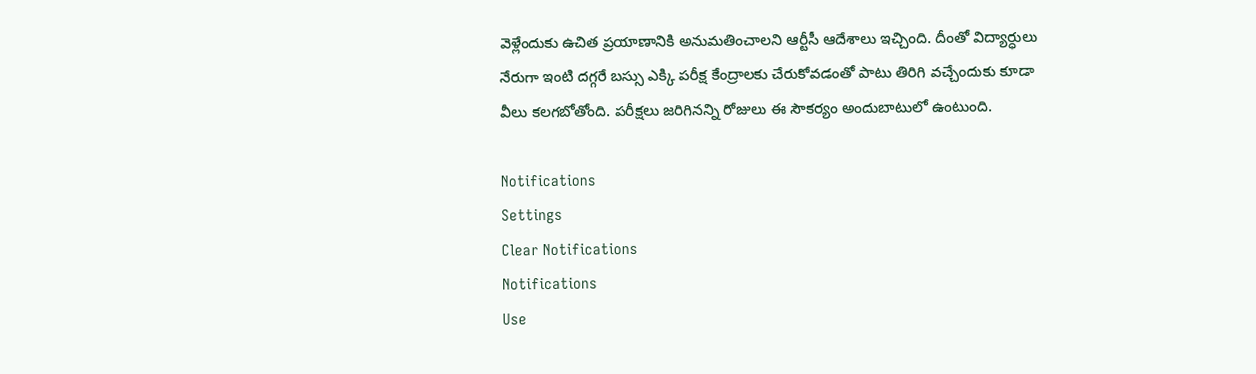వెళ్లేందుకు ఉచిత ప్రయాణానికి అనుమతించాలని ఆర్టీసీ ఆదేశాలు ఇచ్చింది. దీంతో విద్యార్ధులు నేరుగా ఇంటి దగ్గరే బస్సు ఎక్కి పరీక్ష కేంద్రాలకు చేరుకోవడంతో పాటు తిరిగి వచ్చేందుకు కూడా వీలు కలగబోతోంది. పరీక్షలు జరిగినన్ని రోజులు ఈ సౌకర్యం అందుబాటులో ఉంటుంది.

Notifications
Settings
Clear Notifications
Notifications
Use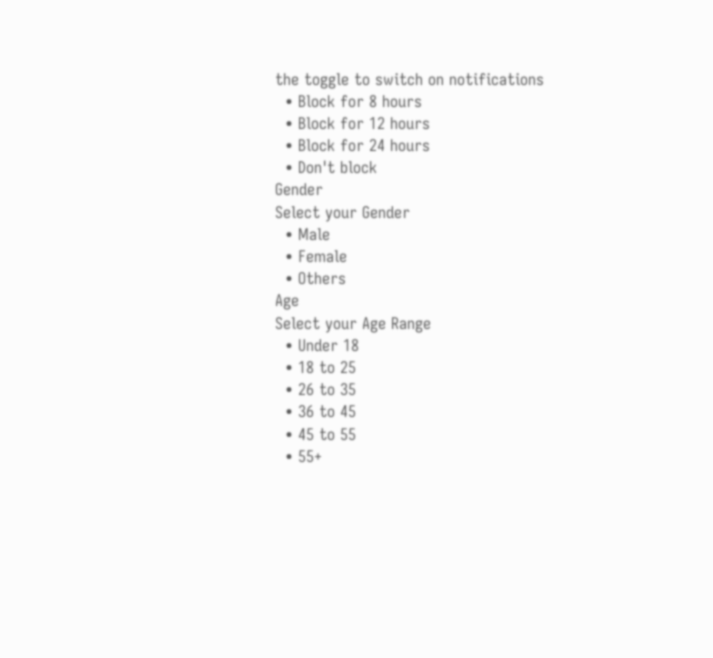the toggle to switch on notifications
  • Block for 8 hours
  • Block for 12 hours
  • Block for 24 hours
  • Don't block
Gender
Select your Gender
  • Male
  • Female
  • Others
Age
Select your Age Range
  • Under 18
  • 18 to 25
  • 26 to 35
  • 36 to 45
  • 45 to 55
  • 55+